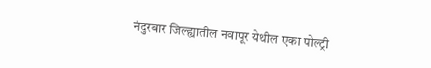नंदुरबार जिल्ह्यातील नवापूर येथील एका पोल्ट्री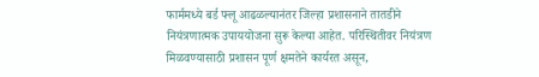फार्ममध्ये बर्ड फ्लू आढळल्यानंतर जिल्हा प्रशासनाने तातडीने नियंत्रणात्मक उपाययोजना सुरू केल्या आहेत. परिस्थितीवर नियंत्रण मिळवण्यासाठी प्रशासन पूर्ण क्षमतेने कार्यरत असून,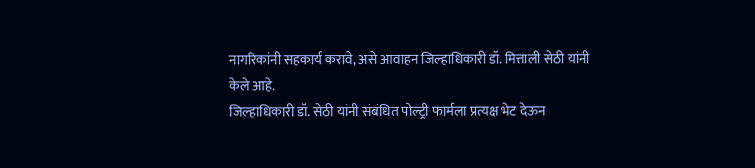नागरिकांनी सहकार्य करावे, असे आवाहन जिल्हाधिकारी डॉ. मित्ताली सेठी यांनी केले आहे.
जिल्हाधिकारी डॉ. सेठी यांनी संबंधित पोल्ट्री फार्मला प्रत्यक्ष भेट देऊन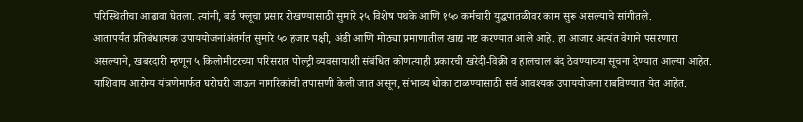परिस्थितीचा आढावा घेतला. त्यांनी, बर्ड फ्लूचा प्रसार रोखण्यासाठी सुमारे २५ विशेष पथके आणि १५० कर्मचारी युद्धपातळीवर काम सुरू असल्याचे सांगीतले.
आतापर्यंत प्रतिबंधात्मक उपाययोजनांअंतर्गत सुमारे ५० हजार पक्षी, अंडी आणि मोठ्या प्रमाणातील खाद्य नष्ट करण्यात आले आहे. हा आजार अत्यंत वेगाने पसरणारा असल्याने, खबरदारी म्हणून ५ किलोमीटरच्या परिसरात पोल्ट्री व्यवसायाशी संबंधित कोणत्याही प्रकारची खरेदी-विक्री व हालचाल बंद ठेवण्याच्या सूचना देण्यात आल्या आहेत.
याशिवाय आरोग्य यंत्रणेमार्फत घरोघरी जाऊन नागरिकांची तपासणी केली जात असून, संभाव्य धोका टाळण्यासाठी सर्व आवश्यक उपाययोजना राबविण्यात येत आहेत.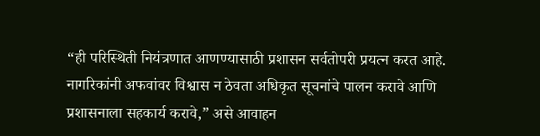“ही परिस्थिती नियंत्रणात आणण्यासाठी प्रशासन सर्वतोपरी प्रयत्न करत आहे. नागरिकांनी अफवांवर विश्वास न ठेवता अधिकृत सूचनांचे पालन करावे आणि प्रशासनाला सहकार्य करावे,” असे आवाहन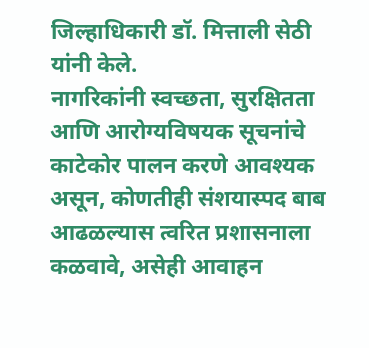जिल्हाधिकारी डॉ. मित्ताली सेठी यांनी केले.
नागरिकांनी स्वच्छता, सुरक्षितता आणि आरोग्यविषयक सूचनांचे काटेकोर पालन करणे आवश्यक असून, कोणतीही संशयास्पद बाब आढळल्यास त्वरित प्रशासनाला कळवावे, असेही आवाहन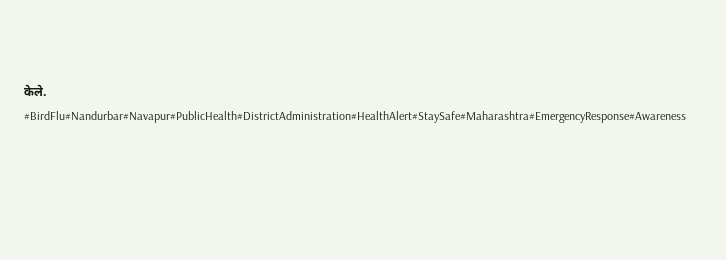केले.
#BirdFlu#Nandurbar#Navapur#PublicHealth#DistrictAdministration#HealthAlert#StaySafe#Maharashtra#EmergencyResponse#Awareness